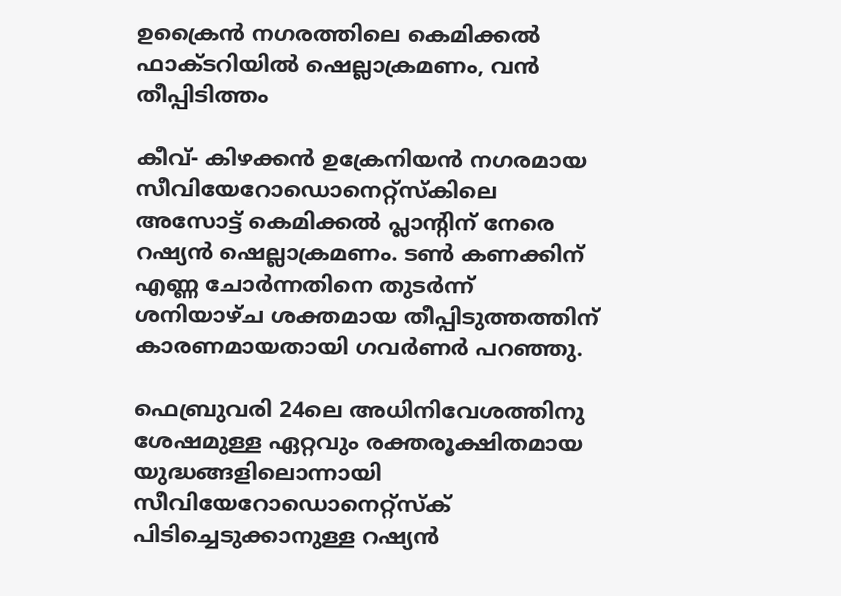ഉക്രൈന്‍ നഗരത്തിലെ കെമിക്കല്‍ ഫാക്ടറിയില്‍ ഷെല്ലാക്രമണം, വന്‍ തീപ്പിടിത്തം

കീവ്- കിഴക്കന്‍ ഉക്രേനിയന്‍ നഗരമായ സീവിയേറോഡൊനെറ്റ്‌സ്‌കിലെ അസോട്ട് കെമിക്കല്‍ പ്ലാന്റിന് നേരെ റഷ്യന്‍ ഷെല്ലാക്രമണം. ടണ്‍ കണക്കിന് എണ്ണ ചോര്‍ന്നതിനെ തുടര്‍ന്ന് ശനിയാഴ്ച ശക്തമായ തീപ്പിടുത്തത്തിന് കാരണമായതായി ഗവര്‍ണര്‍ പറഞ്ഞു.

ഫെബ്രുവരി 24ലെ അധിനിവേശത്തിനു ശേഷമുള്ള ഏറ്റവും രക്തരൂക്ഷിതമായ യുദ്ധങ്ങളിലൊന്നായി സീവിയേറോഡൊനെറ്റ്‌സ്‌ക് പിടിച്ചെടുക്കാനുള്ള റഷ്യന്‍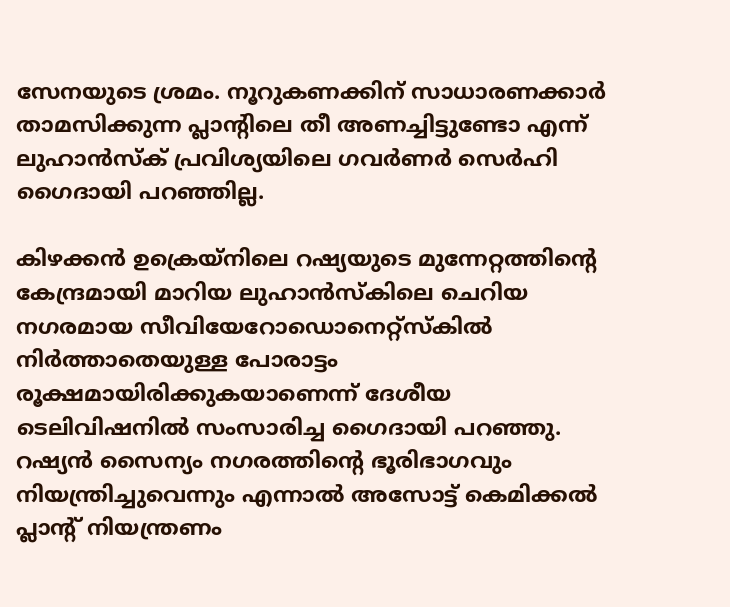സേനയുടെ ശ്രമം. നൂറുകണക്കിന് സാധാരണക്കാര്‍ താമസിക്കുന്ന പ്ലാന്റിലെ തീ അണച്ചിട്ടുണ്ടോ എന്ന് ലുഹാന്‍സ്‌ക് പ്രവിശ്യയിലെ ഗവര്‍ണര്‍ സെര്‍ഹി ഗൈദായി പറഞ്ഞില്ല.

കിഴക്കന്‍ ഉക്രെയ്‌നിലെ റഷ്യയുടെ മുന്നേറ്റത്തിന്റെ കേന്ദ്രമായി മാറിയ ലുഹാന്‍സ്‌കിലെ ചെറിയ നഗരമായ സീവിയേറോഡൊനെറ്റ്‌സ്‌കില്‍ നിര്‍ത്താതെയുള്ള പോരാട്ടം രൂക്ഷമായിരിക്കുകയാണെന്ന് ദേശീയ ടെലിവിഷനില്‍ സംസാരിച്ച ഗൈദായി പറഞ്ഞു. റഷ്യന്‍ സൈന്യം നഗരത്തിന്റെ ഭൂരിഭാഗവും നിയന്ത്രിച്ചുവെന്നും എന്നാല്‍ അസോട്ട് കെമിക്കല്‍ പ്ലാന്റ് നിയന്ത്രണം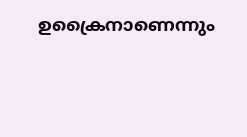ഉക്രൈനാണെന്നും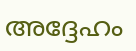അദ്ദേഹം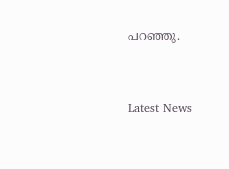പറഞ്ഞു.



Latest News